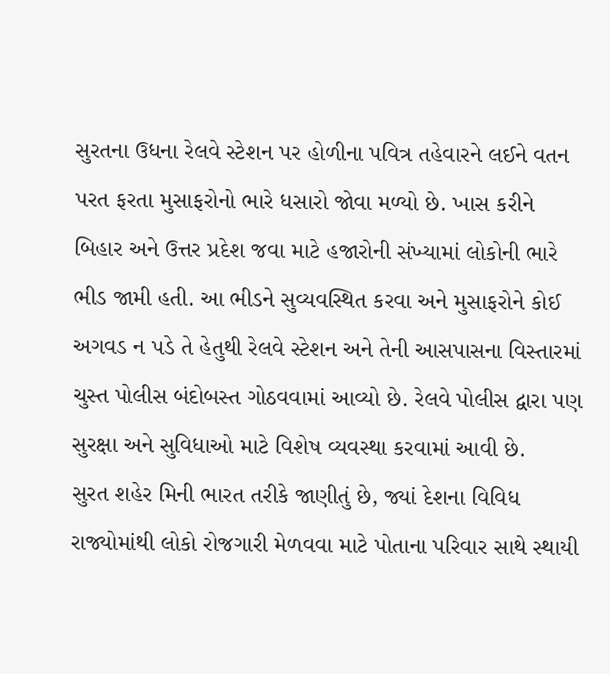સુરતના ઉધના રેલવે સ્ટેશન પર હોળીના પવિત્ર તહેવારને લઈને વતન પરત ફરતા મુસાફરોનો ભારે ધસારો જોવા મળ્યો છે. ખાસ કરીને બિહાર અને ઉત્તર પ્રદેશ જવા માટે હજારોની સંખ્યામાં લોકોની ભારે ભીડ જામી હતી. આ ભીડને સુવ્યવસ્થિત કરવા અને મુસાફરોને કોઈ અગવડ ન પડે તે હેતુથી રેલવે સ્ટેશન અને તેની આસપાસના વિસ્તારમાં ચુસ્ત પોલીસ બંદોબસ્ત ગોઠવવામાં આવ્યો છે. રેલવે પોલીસ દ્વારા પણ સુરક્ષા અને સુવિધાઓ માટે વિશેષ વ્યવસ્થા કરવામાં આવી છે.
સુરત શહેર મિની ભારત તરીકે જાણીતું છે, જ્યાં દેશના વિવિધ રાજ્યોમાંથી લોકો રોજગારી મેળવવા માટે પોતાના પરિવાર સાથે સ્થાયી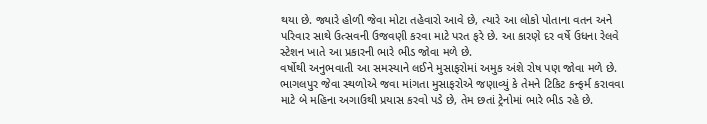થયા છે. જ્યારે હોળી જેવા મોટા તહેવારો આવે છે, ત્યારે આ લોકો પોતાના વતન અને પરિવાર સાથે ઉત્સવની ઉજવણી કરવા માટે પરત ફરે છે. આ કારણે દર વર્ષે ઉધના રેલવે સ્ટેશન ખાતે આ પ્રકારની ભારે ભીડ જોવા મળે છે.
વર્ષોથી અનુભવાતી આ સમસ્યાને લઈને મુસાફરોમાં અમુક અંશે રોષ પણ જોવા મળે છે. ભાગલપુર જેવા સ્થળોએ જવા માંગતા મુસાફરોએ જણાવ્યું કે તેમને ટિકિટ કન્ફર્મ કરાવવા માટે બે મહિના અગાઉથી પ્રયાસ કરવો પડે છે, તેમ છતાં ટ્રેનોમાં ભારે ભીડ રહે છે.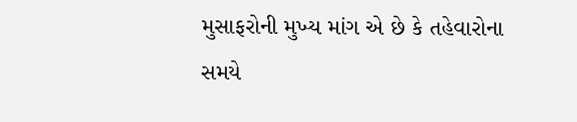મુસાફરોની મુખ્ય માંગ એ છે કે તહેવારોના સમયે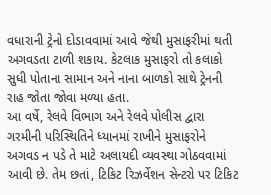વધારાની ટ્રેનો દોડાવવામાં આવે જેથી મુસાફરીમાં થતી અગવડતા ટાળી શકાય. કેટલાક મુસાફરો તો કલાકો સુધી પોતાના સામાન અને નાના બાળકો સાથે ટ્રેનની રાહ જોતા જોવા મળ્યા હતા.
આ વર્ષે, રેલવે વિભાગ અને રેલવે પોલીસ દ્વારા ગરમીની પરિસ્થિતિને ધ્યાનમાં રાખીને મુસાફરોને અગવડ ન પડે તે માટે અલાયદી વ્યવસ્થા ગોઠવવામાં આવી છે. તેમ છતાં, ટિકિટ રિઝર્વેશન સેન્ટરો પર ટિકિટ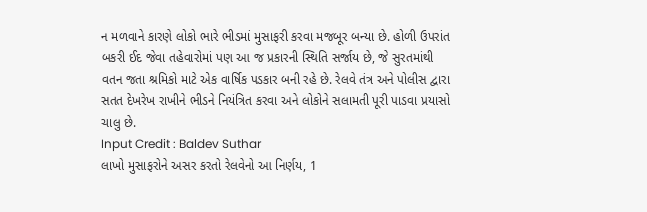ન મળવાને કારણે લોકો ભારે ભીડમાં મુસાફરી કરવા મજબૂર બન્યા છે. હોળી ઉપરાંત બકરી ઈદ જેવા તહેવારોમાં પણ આ જ પ્રકારની સ્થિતિ સર્જાય છે, જે સુરતમાંથી વતન જતા શ્રમિકો માટે એક વાર્ષિક પડકાર બની રહે છે. રેલવે તંત્ર અને પોલીસ દ્વારા સતત દેખરેખ રાખીને ભીડને નિયંત્રિત કરવા અને લોકોને સલામતી પૂરી પાડવા પ્રયાસો ચાલુ છે.
Input Credit : Baldev Suthar
લાખો મુસાફરોને અસર કરતો રેલવેનો આ નિર્ણય, 1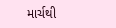માર્ચથી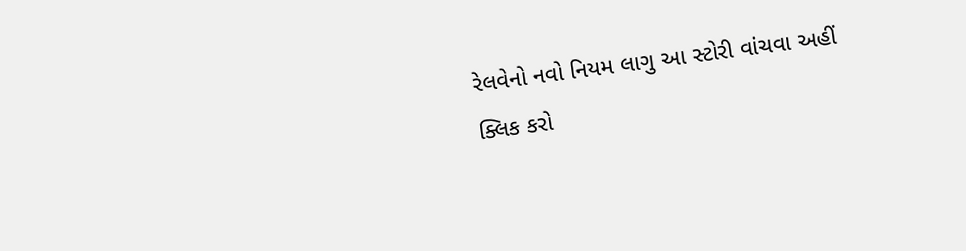રેલવેનો નવો નિયમ લાગુ આ સ્ટોરી વાંચવા અહીં ક્લિક કરો